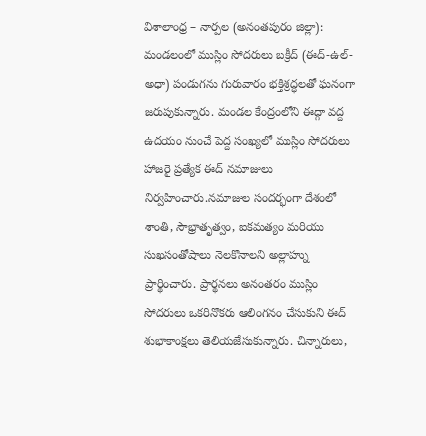విశాలాంధ్ర – నార్పల (అనంతపురం జిల్లా): మండలంలో ముస్లిం సోదరులు బక్రీద్ (ఈద్-ఉల్-అధా) పండుగను గురువారం భక్తిశ్రద్ధలతో ఘనంగా జరుపుకున్నారు. మండల కేంద్రంలోని ఈద్గా వద్ద ఉదయం నుంచే పెద్ద సంఖ్యలో ముస్లిం సోదరులు హాజరై ప్రత్యేక ఈద్ నమాజులు నిర్వహించారు.నమాజుల సందర్భంగా దేశంలో శాంతి, సౌభ్రాతృత్వం, ఐకమత్యం మరియు సుఖసంతోషాలు నెలకొనాలని అల్లాహ్ను ప్రార్థించారు. ప్రార్థనలు అనంతరం ముస్లిం సోదరులు ఒకరినొకరు ఆలింగనం చేసుకుని ఈద్ శుభాకాంక్షలు తెలియజేసుకున్నారు. చిన్నారులు,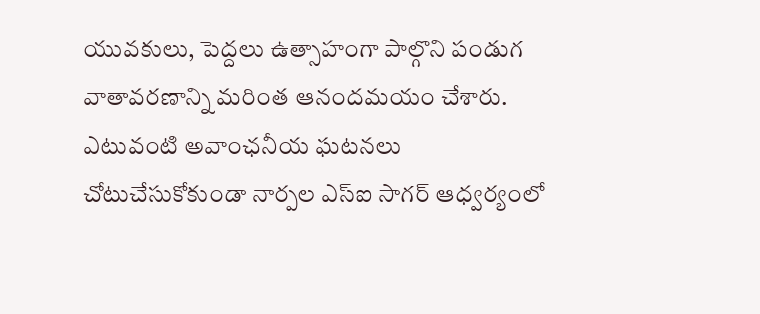యువకులు, పెద్దలు ఉత్సాహంగా పాల్గొని పండుగ వాతావరణాన్ని మరింత ఆనందమయం చేశారు. ఎటువంటి అవాంఛనీయ ఘటనలు చోటుచేసుకోకుండా నార్పల ఎస్ఐ సాగర్ ఆధ్వర్యంలో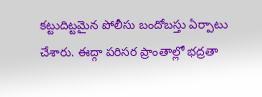కట్టుదిట్టమైన పోలీసు బందోబస్తు ఏర్పాటు చేశారు. ఈద్గా పరిసర ప్రాంతాల్లో భద్రతా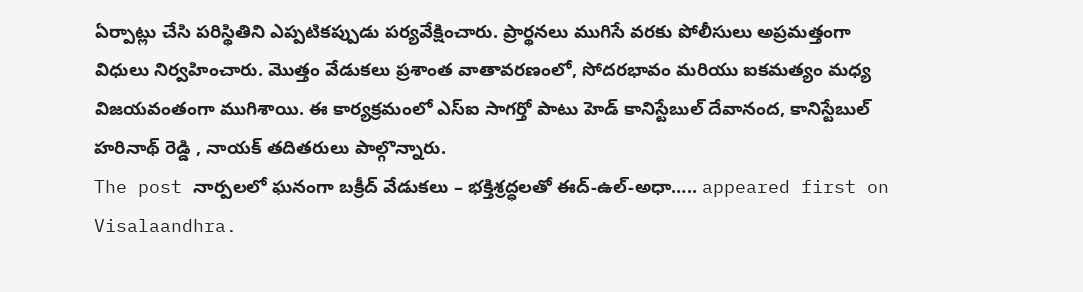ఏర్పాట్లు చేసి పరిస్థితిని ఎప్పటికప్పుడు పర్యవేక్షించారు. ప్రార్థనలు ముగిసే వరకు పోలీసులు అప్రమత్తంగా విధులు నిర్వహించారు. మొత్తం వేడుకలు ప్రశాంత వాతావరణంలో, సోదరభావం మరియు ఐకమత్యం మధ్య విజయవంతంగా ముగిశాయి. ఈ కార్యక్రమంలో ఎస్ఐ సాగర్తో పాటు హెడ్ కానిస్టేబుల్ దేవానంద, కానిస్టేబుల్ హరినాథ్ రెడ్డి , నాయక్ తదితరులు పాల్గొన్నారు.
The post నార్పలలో ఘనంగా బక్రీద్ వేడుకలు – భక్తిశ్రద్ధలతో ఈద్-ఉల్-అధా….. appeared first on Visalaandhra.